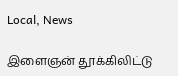Local, News

இளைஞன் தூக்கிலிட்டு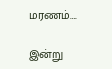மரணம்….

இன்று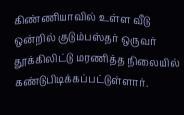கிண்ணியாவில் உள்ள வீடு ஒன்றில் குடும்பஸ்தர் ஒருவர் தூக்கிலிட்டு மரணித்த நிலையில் கண்டுபிடிக்கப்பட்டுள்ளார்.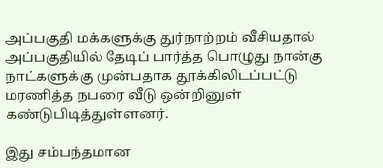அப்பகுதி மக்களுக்கு துர்நாற்றம் வீசியதால் அப்பகுதியில் தேடிப் பார்த்த பொழுது நான்கு நாட்களுக்கு முன்பதாக தூக்கிலிடப்பட்டு மரணித்த நபரை வீடு ஒன்றினுள் கண்டுபிடித்துள்ளனர்.

இது சம்பந்தமான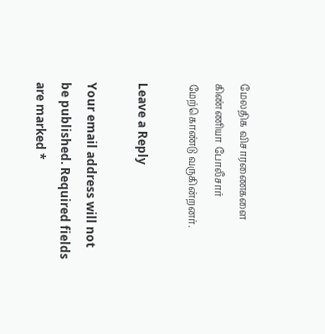மேலதிக விசாரணைகளை கிண்ணியா போலீசார் மேற்கொண்டு வருகின்றனர்.

Leave a Reply

Your email address will not be published. Required fields are marked *